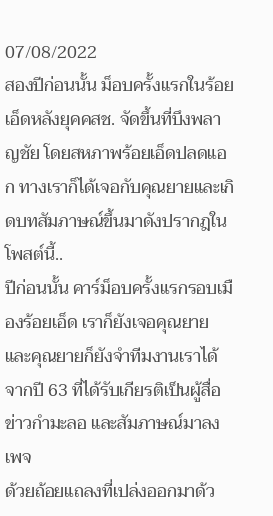07/08/2022
สองปีก่อนนั้น ม็อบครั้งแรกในร้อยเอ็ดหลังยุคคสช. จัดขึ้นที่บึงพลาญชัย โดยสหภาพร้อยเอ็ดปลดแอก ทางเราก็ได้เจอกับคุณยายและเกิดบทสัมภาษณ์ขึ้นมาดังปรากฎในโพสต์นี้..
ปีก่อนนั้น คาร์ม็อบครั้งแรกรอบเมืองร้อยเอ็ด เราก็ยังเจอคุณยาย และคุณยายก็ยังจำทีมงานเราได้จากปี 63 ที่ได้รับเกียรติเป็นผู้สื่อข่าวกำมะลอ และสัมภาษณ์มาลงเพจ
ด้วยถ้อยแถลงที่เปล่งออกมาด้ว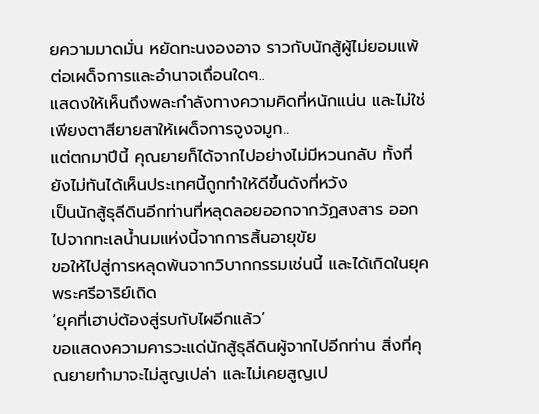ยความมาดมั่น หยัดทะนงองอาจ ราวกับนักสู้ผู้ไม่ยอมแพ้ต่อเผด็จการและอำนาจเถื่อนใดๆ..
แสดงให้เห็นถึงพละกำลังทางความคิดที่หนักแน่น และไม่ใช่เพียงตาสียายสาให้เผด็จการจูงจมูก..
แต่ตกมาปีนี้ คุณยายก็ได้จากไปอย่างไม่มีหวนกลับ ทั้งที่ยังไม่ทันได้เห็นประเทศนี้ถูกทำให้ดีขึ้นดังที่หวัง
เป็นนักสู้ธุลีดินอีกท่านที่หลุดลอยออกจากวัฏสงสาร ออกไปจากทะเลน้ำนมแห่งนี้จากการสิ้นอายุขัย
ขอให้ไปสู่การหลุดพ้นจากวิบากกรรมเช่นนี้ และได้เกิดในยุคพระศรีอาริย์เถิด
‘ยุคที่เฮาบ่ต้องสู่รบกับไผอีกแล้ว’
ขอแสดงความคารวะแด่นักสู้ธุลีดินผู้จากไปอีกท่าน สิ่งที่คุณยายทำมาจะไม่สูญเปล่า และไม่เคยสูญเป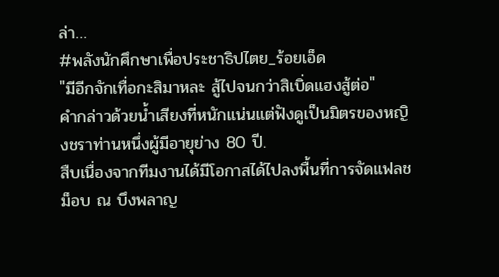ล่า…
#พลังนักศึกษาเพื่อประชาธิปไตย_ร้อยเอ็ด
"มีอีกจักเทื่อกะสิมาหละ สู้ไปจนกว่าสิเบิ่ดแฮงสู้ต่อ"
คำกล่าวด้วยน้ำเสียงที่หนักแน่นแต่ฟังดูเป็นมิตรของหญิงชราท่านหนึ่งผู้มีอายุย่าง 80 ปี.
สืบเนื่องจากทีมงานได้มีโอกาสได้ไปลงพื้นที่การจัดแฟลชม็อบ ณ บึงพลาญ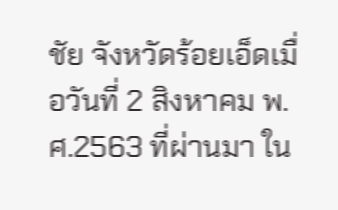ชัย จังหวัดร้อยเอ็ดเมื่อวันที่ 2 สิงหาคม พ.ศ.2563 ที่ผ่านมา ใน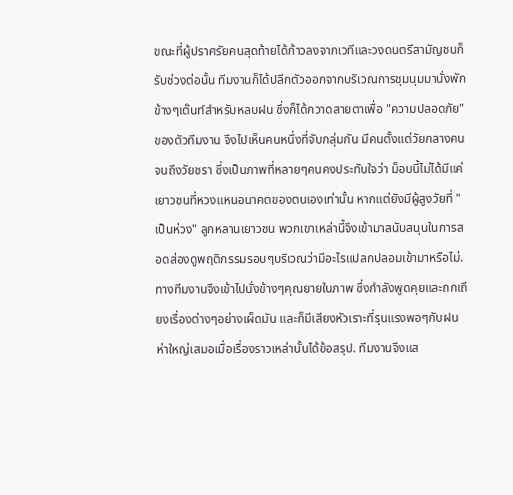ขณะที่ผู้ปราศรัยคนสุดท้ายได้ก้าวลงจากเวทีและวงดนตรีสามัญชนก็รับช่วงต่อนั้น ทีมงานก็ได้ปลีกตัวออกจากบริเวณการชุมนุมมานั่งพักข้างๆเต๊นท์สำหรับหลบฝน ซึ่งก็ได้กวาดสายตาเพื่อ "ความปลอดภัย" ของตัวทีมงาน จึงไปเห็นคนหนึ่งที่จับกลุ่มกัน มีคนตั้งแต่วัยกลางคนจนถึงวัยชรา ซึ่งเป็นภาพที่หลายๆคนคงประทับใจว่า ม็อบนี้ไม่ได้มีแค่เยาวชนที่หวงแหนอนาคตของตนเองเท่านั้น หากแต่ยังมีผู้สูงวัยที่ "เป็นห่วง" ลูกหลานเยาวชน พวกเขาเหล่านี้จึงเข้ามาสนับสนุนในการสอดส่องดูพฤติกรรมรอบๆบริเวณว่ามีอะไรแปลกปลอมเข้ามาหรือไม่.
ทางทีมงานจึงเข้าไปนั่งข้างๆคุณยายในภาพ ซึ่งกำลังพูดคุยและถกเถียงเรื่องต่างๆอย่างเผ็ดมัน และก็มีเสียงหัวเราะที่รุนแรงพอๆกับฝนห่าใหญ่เสมอเมื่อเรื่องราวเหล่านั้นได้ข้อสรุป. ทีมงานจึงแส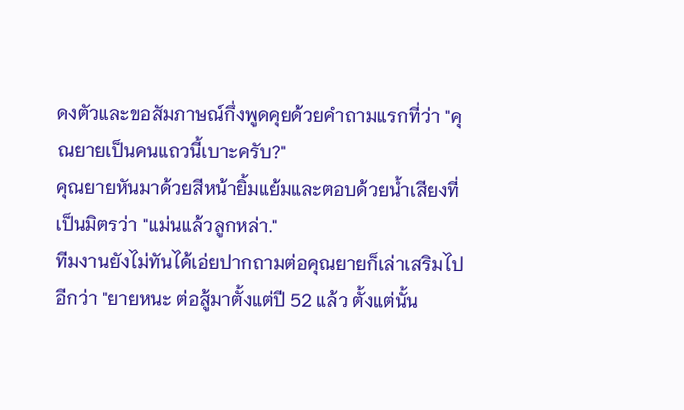ดงตัวและขอสัมภาษณ์กึ่งพูดคุยด้วยคำถามแรกที่ว่า "คุณยายเป็นคนแถวนี้เบาะครับ?"
คุณยายหันมาด้วยสีหน้ายิ้มแย้มและตอบด้วยน้ำเสียงที่เป็นมิตรว่า "แม่นแล้วลูกหล่า."
ทีมงานยังไม่ทันได้เอ่ยปากถามต่อคุณยายก็เล่าเสริมไปอีกว่า "ยายหนะ ต่อสู้มาตั้งแต่ปี 52 แล้ว ตั้งแต่นั้น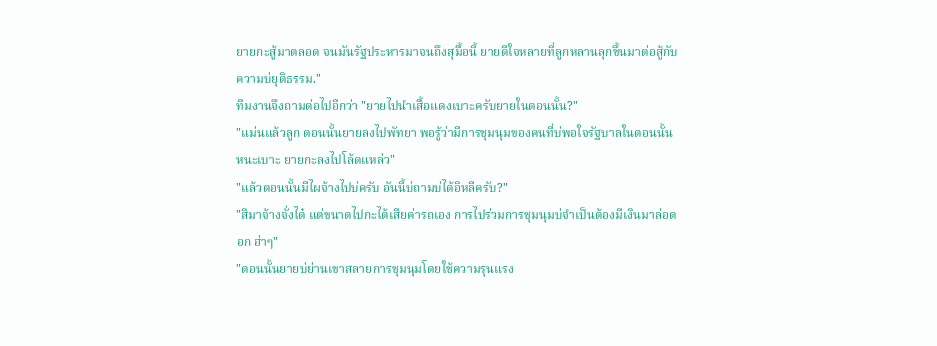ยายกะสู้มาตลอด จนมันรัฐประหารมาจนถึงสุมื้อนี้ ยายดีใจหลายที่ลูกหลานลุกขึ้นมาต่อสู้กับความบ่ยุติธรรม."
ทีมงานจึงถามต่อไปอีกว่า "ยายไปนำเสื้อแดงเบาะครับยายในตอนนั้น?"
"แม่นแล้วลูก ตอนนั้นยายลงไปพัทยา พอรู้ว่ามีการชุมนุมของคนที่บ่พอใจรัฐบาลในตอนนั้นหนะเบาะ ยายกะลงไปโล้ดแหล่ว"
"แล้วตอนนั้นมีไผจ้างไปบ่ครับ อันนี้บ่ถามบ่ได้อิหลีครับ?"
"สิมาจ้างจั่งได๋ แต่ขนาดไปกะได้เสียค่ารถเอง การไปร่วมการชุมนุมบ่จำเป็นต้องมีเงินมาล่อดอก ฮ่าๆ"
"ตอนนั้นยายบ่ย่านเขาสลายการชุมนุมโดยใช้ความรุนแรง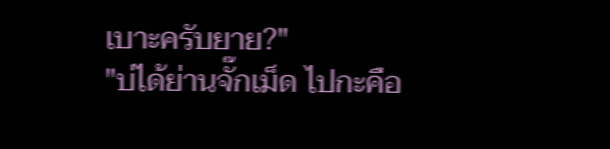เบาะครับยาย?"
"บ่ได้ย่านจั๊กเม็ด ไปกะคือ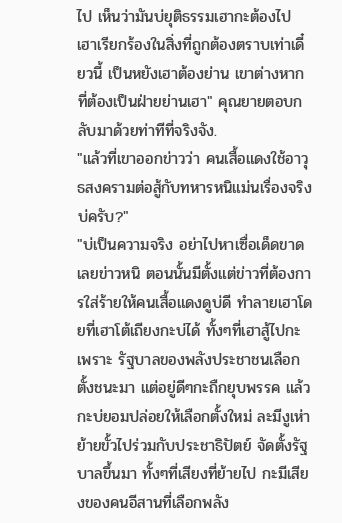ไป เห็นว่ามันบ่ยุติธรรมเฮากะต้องไป เฮาเรียกร้องในสิ่งที่ถูกต้องตราบเท่าเดี๋ยวนี้ เป็นหยังเฮาต้องย่าน เขาต่างหากที่ต้องเป็นฝ่ายย่านเฮา" คุณยายตอบกลับมาด้วยท่าทีที่จริงจัง.
"แล้วที่เขาออกข่าวว่า คนเสื้อแดงใช้อาวุธสงครามต่อสู้กับทหารหนิแม่นเรื่องจริงบ่ครับ?"
"บ่เป็นความจริง อย่าไปหาเซื่อเด็ดขาดเลยข่าวหนิ ตอนนั้นมีตั้งแต่ข่าวที่ต้องการใส่ร้ายให้คนเสื้อแดงดูบ่ดี ทำลายเฮาโดยที่เฮาโต้เถียงกะบ่ได้ ทั้งๆที่เฮาสู้ไปกะเพราะ รัฐบาลของพลังประชาชนเลือกตั้งชนะมา แต่อยู่ดีๆกะถืกยุบพรรค แล้วกะบ่ยอมปล่อยให้เลือกตั้งใหม่ ละมีงูเห่าย้ายขั้วไปร่วมกับประชาธิปัตย์ จัดตั้งรัฐบาลขึ้นมา ทั้งๆที่เสียงที่ย้ายไป กะมีเสียงของคนอีสานที่เลือกพลัง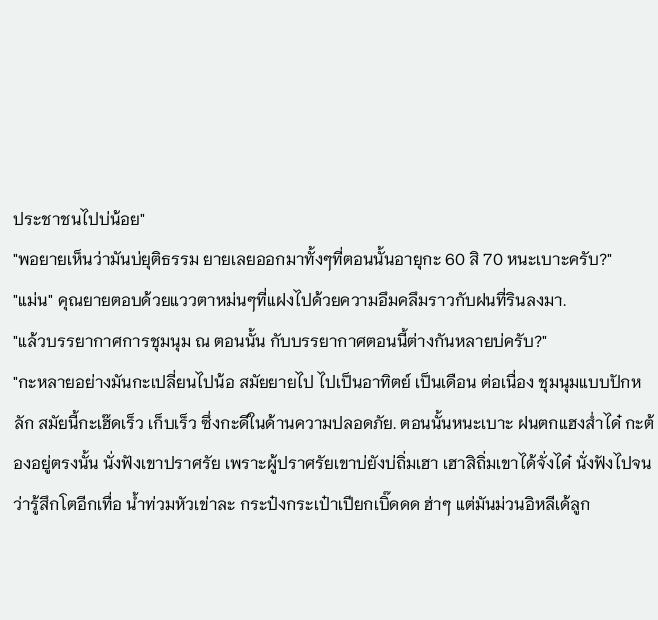ประชาชนไปบ่น้อย"
"พอยายเห็นว่ามันบ่ยุติธรรม ยายเลยออกมาทั้งๆที่ตอนนั้นอายุกะ 60 สิ 70 หนะเบาะครับ?"
"แม่น" คุณยายตอบด้วยแววตาหม่นๆที่แฝงไปด้วยความอึมคลึมราวกับฝนที่รินลงมา.
"แล้วบรรยากาศการชุมนุม ณ ตอนนั้น กับบรรยากาศตอนนี้ต่างกันหลายบ่ครับ?"
"กะหลายอย่างมันกะเปลี่ยนไปน้อ สมัยยายไป ไปเป็นอาทิตย์ เป็นเดือน ต่อเนื่อง ชุมนุมแบบปักหลัก สมัยนี้กะเฮ๊ดเร็ว เก็บเร็ว ซึ่งกะดีในด้านความปลอดภัย. ตอนนั้นหนะเบาะ ฝนตกแฮงส่ำได๋ กะต้องอยู่ตรงนั้น นั่งฟังเขาปราศรัย เพราะผู้ปราศรัยเขาบ่ยังบ่ถิ่มเฮา เฮาสิถิ่มเขาได้จั่งได๋ นั่งฟังไปจนว่ารู้สึกโตอีกเทื่อ น้ำท่วมหัวเข่าละ กระป๋งกระเป๋าเปียกเบิ๊ดดด ฮ่าๆ แต่มันม่วนอิหลีเด้ลูก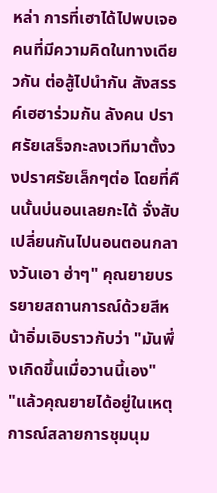หล่า การที่เฮาได้ไปพบเจอคนที่มีความคิดในทางเดียวกัน ต่อสู้ไปนำกัน สังสรรค์เฮฮาร่วมกัน ลังคน ปราศรัยเสร็จกะลงเวทีมาตั้งวงปราศรัยเล็กๆต่อ โดยที่คืนนั้นบ่นอนเลยกะได้ จั่งสับเปลี่ยนกันไปนอนตอนกลางวันเอา ฮ่าๆ" คุณยายบรรยายสถานการณ์ด้วยสีหน้าอิ่มเอิบราวกับว่า "มันพึ่งเกิดขึ้นเมื่อวานนี้เอง"
"แล้วคุณยายได้อยู่ในเหตุการณ์สลายการชุมนุม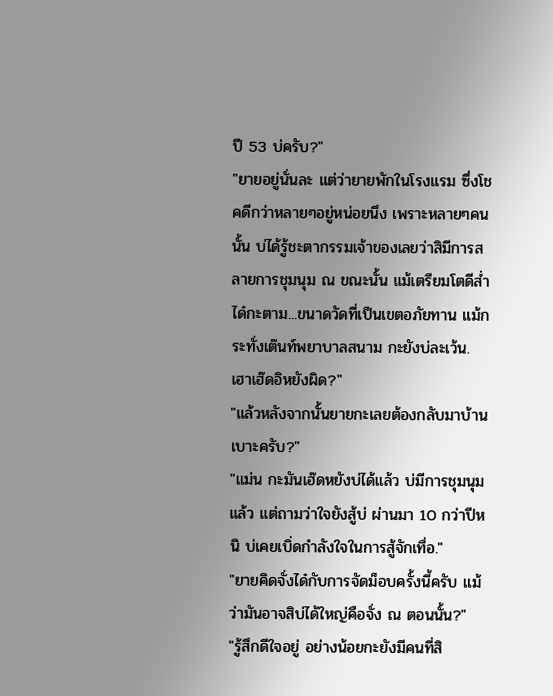ปี 53 บ่ครับ?"
"ยายอยู่นั่นละ แต่ว่ายายพักในโรงแรม ซึ่งโชคดีกว่าหลายๆอยู่หน่อยนึง เพราะหลายๆคนนั้น บ่ได้รู้ชะตากรรมเจ้าของเลยว่าสิมีการสลายการชุมนุม ณ ขณะนั้น แม้เตรียมโตดีส่ำได๋กะตาม...ขนาดวัดที่เป็นเขตอภัยทาน แม้กระทั่งเต๊นท์พยาบาลสนาม กะยังบ่ละเว้น. เฮาเฮ๊ดอิหยังผิด?"
"แล้วหลังจากนั้นยายกะเลยต้องกลับมาบ้านเบาะครับ?"
"แม่น กะมันเฮ๊ดหยังบ่ได้แล้ว บ่มีการชุมนุมแล้ว แต่ถามว่าใจยังสู้บ่ ผ่านมา 10 กว่าปีหนิ บ่เคยเบิ่ดกำลังใจในการสู้จักเทื่อ."
"ยายคิดจั่งได๋กับการจัดม็อบครั้งนี้ครับ แม้ว่ามันอาจสิบ่ได้ใหญ่คือจั่ง ณ ตอนนั้น?"
"รู้สึกดีใจอยู่ อย่างน้อยกะยังมีคนที่สิ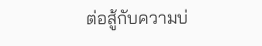ต่อสู้กับความบ่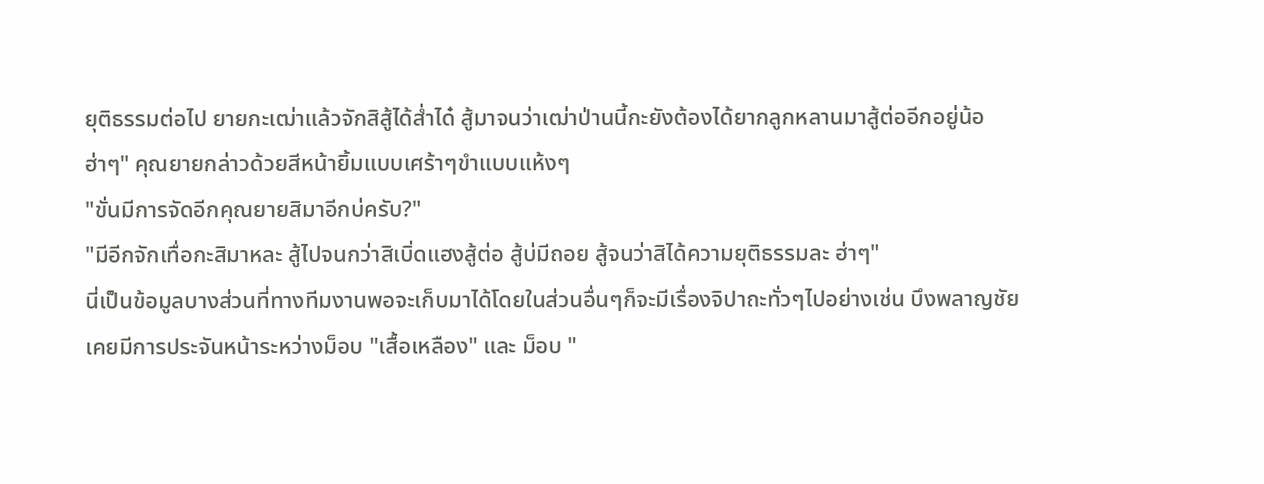ยุติธรรมต่อไป ยายกะเฒ่าแล้วจักสิสู้ได้ส่ำได๋ สู้มาจนว่าเฒ่าป่านนี้กะยังต้องได้ยากลูกหลานมาสู้ต่ออีกอยู่น้อ ฮ่าๆ" คุณยายกล่าวด้วยสีหน้ายิ้มแบบเศร้าๆขำแบบแห้งๆ
"ขั่นมีการจัดอีกคุณยายสิมาอีกบ่ครับ?"
"มีอีกจักเทื่อกะสิมาหละ สู้ไปจนกว่าสิเบิ่ดแฮงสู้ต่อ สู้บ่มีถอย สู้จนว่าสิได้ความยุติธรรมละ ฮ่าๆ"
นี่เป็นข้อมูลบางส่วนที่ทางทีมงานพอจะเก็บมาได้โดยในส่วนอื่นๆก็จะมีเรื่องจิปาถะทั่วๆไปอย่างเช่น บึงพลาญชัยเคยมีการประจันหน้าระหว่างม็อบ "เสื้อเหลือง" และ ม็อบ "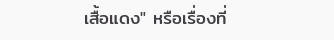เสื้อแดง" หรือเรื่องที่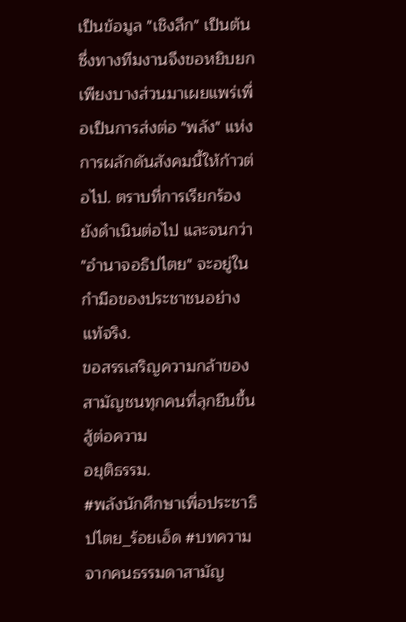เป็นข้อมูล "เชิงลึก" เป็นต้น ซึ่งทางทีมงานจึงขอหยิบยกเพียงบางส่วนมาเผยแพร่เพื่อเป็นการส่งต่อ "พลัง" แห่งการผลักดันสังคมนี้ให้ก้าวต่อไป. ตราบที่การเรียกร้องยังดำเนินต่อไป และจนกว่า "อำนาจอธิปไตย" จะอยู่ในกำมือของประชาชนอย่างแท้จริง.
ขอสรรเสริญความกล้าของสามัญชนทุกคนที่ลุกยืนขึ้นสู้ต่อความ
อยุติธรรม.
#พลังนักศึกษาเพื่อประชาธิปไตย_ร้อยเอ็ด #บทความจากคนธรรมดาสามัญ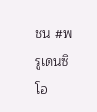ชน #พรูเดนซิโอ